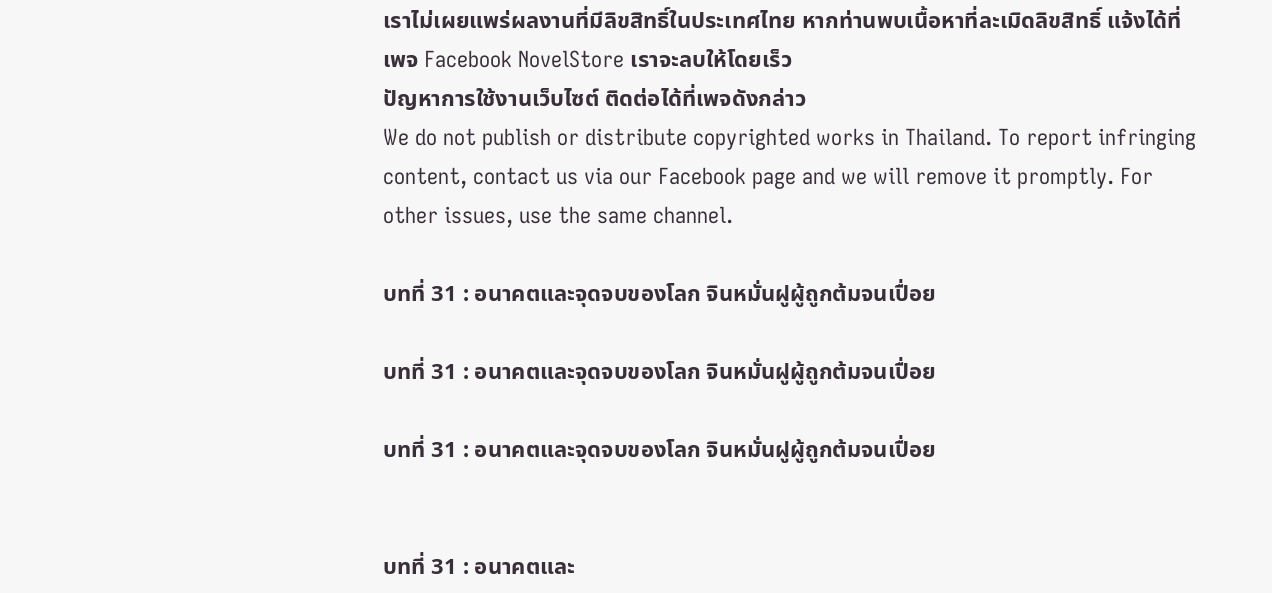เราไม่เผยแพร่ผลงานที่มีลิขสิทธิ์ในประเทศไทย หากท่านพบเนื้อหาที่ละเมิดลิขสิทธิ์ แจ้งได้ที่เพจ Facebook NovelStore เราจะลบให้โดยเร็ว
ปัญหาการใช้งานเว็บไซต์ ติดต่อได้ที่เพจดังกล่าว
We do not publish or distribute copyrighted works in Thailand. To report infringing content, contact us via our Facebook page and we will remove it promptly. For other issues, use the same channel.

บทที่ 31 : อนาคตและจุดจบของโลก จินหมั่นฝูผู้ถูกต้มจนเปื่อย

บทที่ 31 : อนาคตและจุดจบของโลก จินหมั่นฝูผู้ถูกต้มจนเปื่อย

บทที่ 31 : อนาคตและจุดจบของโลก จินหมั่นฝูผู้ถูกต้มจนเปื่อย


บทที่ 31 : อนาคตและ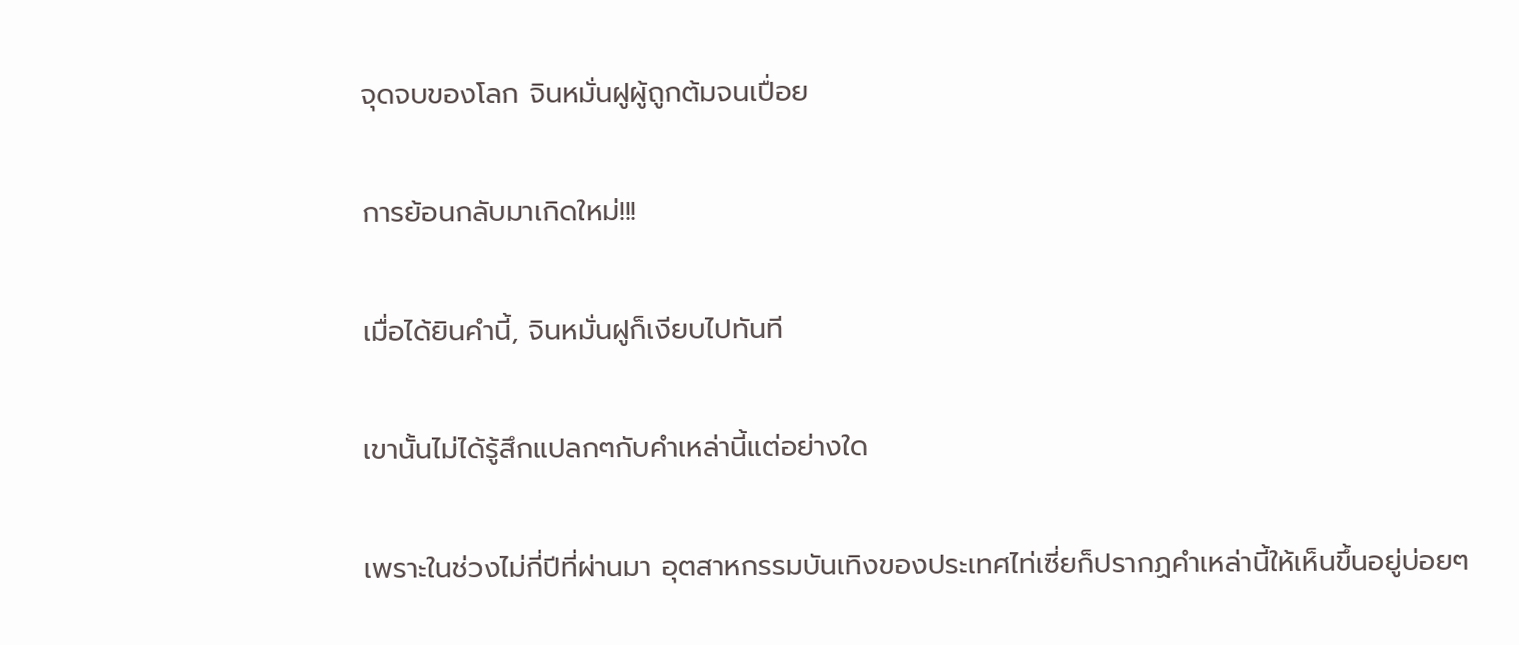จุดจบของโลก จินหมั่นฝูผู้ถูกต้มจนเปื่อย

การย้อนกลับมาเกิดใหม่!!!

เมื่อได้ยินคำนี้, จินหมั่นฝูก็เงียบไปทันที

เขานั้นไม่ได้รู้สึกแปลกๆกับคำเหล่านี้แต่อย่างใด

เพราะในช่วงไม่กี่ปีที่ผ่านมา อุตสาหกรรมบันเทิงของประเทศไท่เซี่ยก็ปรากฏคำเหล่านี้ให้เห็นขึ้นอยู่บ่อยๆ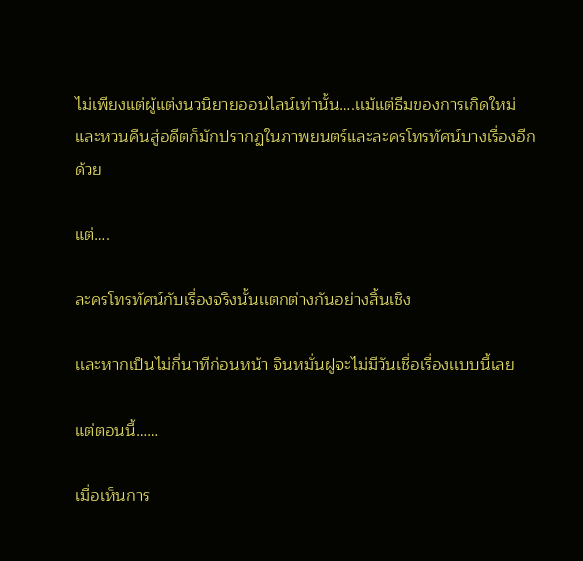ไม่เพียงแต่ผู้แต่งนวนิยายออนไลน์เท่านั้น….เเม้แต่ธีมของการเกิดใหม่และหวนคืนสู่อดีตก็มักปรากฏในภาพยนตร์และละครโทรทัศน์บางเรื่องอีกด้วย

แต่….

ละครโทรทัศน์กับเรื่องจริงนั้นเเตกต่างกันอย่างสิ้นเชิง

เเละหากเป็นไม่กี่นาทีก่อนหน้า จินหมั่นฝูจะไม่มีวันเชื่อเรื่องเเบบนี้เลย

แต่ตอนนี้……

เมื่อเห็นการ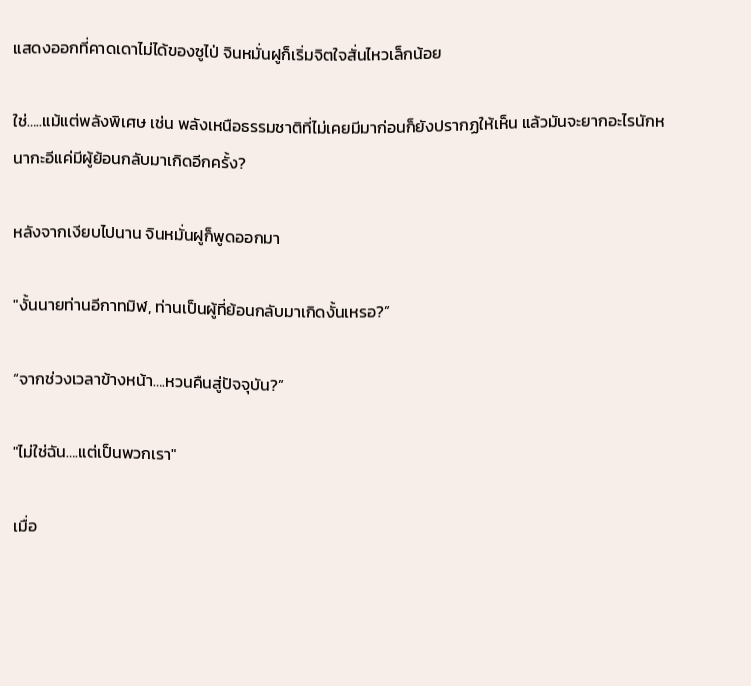แสดงออกที่คาดเดาไม่ได้ของซูไป่ จินหมั่นฝูก็เริ่มจิตใจสั่นไหวเล็กน้อย

ใช่…..แม้แต่พลังพิเศษ เช่น พลังเหนือธรรมชาติที่ไม่เคยมีมาก่อนก็ยังปรากฏให้เห็น แล้วมันจะยากอะไรนักหนากะอีแค่มีผู้ย้อนกลับมาเกิดอีกครั้ง?

หลังจากเงียบไปนาน จินหมั่นฝูก็พูดออกมา

"งั้นนายท่านอีกาทมิฬ, ท่านเป็นผู้ที่ย้อนกลับมาเกิดงั้นเหรอ?”

“จากช่วงเวลาข้างหน้า….หวนคืนสู่ปัจจุบัน?”

"ไม่ใช่ฉัน….แต่เป็นพวกเรา"

เมื่อ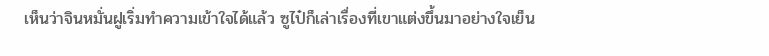เห็นว่าจินหมั่นฝูเริ่มทำความเข้าใจได้แล้ว ซูไป๋ก็เล่าเรื่องที่เขาแต่งขึ้นมาอย่างใจเย็น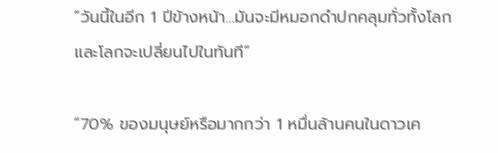“วันนี้ในอีก 1 ปีข้างหน้า…มันจะมีหมอกดำปกคลุมทั่วทั้งโลก และโลกจะเปลี่ยนไปในทันที”

“70% ของมนุษย์หรือมากกว่า 1 หมื่นล้านคนในดาวเค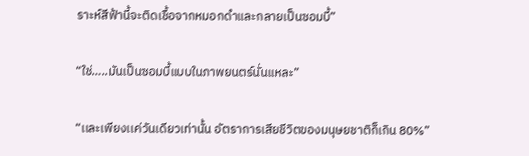ราะห์สีฟ้านี้จะติดเชื้อจากหมอกดำและกลายเป็นซอมบี้”

“ใช่…..มันเป็นซอมบี้แบบในภาพยนตร์นั่นแหละ”

“เเละเพียงเเค่วันเดียวเท่านั้น อัตราการเสียชีวิตของมนุษยชาติก็เกิน 80%”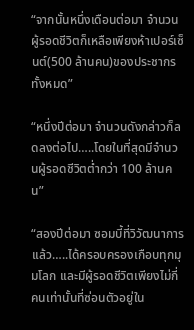“จากนั้นหนึ่งเดือนต่อมา จำนวนผู้รอดชีวิตก็เหลือเพียงห้าเปอร์เซ็นต์(500 ล้านคน)ของประชากรทั้งหมด”

“หนึ่งปีต่อมา จำนวนดังกล่าวก็ลดลงต่อไป…..โดยในที่สุดมีจำนวนผู้รอดชีวิตต่ำกว่า 100 ล้านคน”

“สองปีต่อมา ซอมบี้ที่วิวัฒนาการเเล้ว…..ได้ครอบครองเกือบทุกมุมโลก เเละมีผู้รอดชีวิตเพียงไม่กี่คนเท่านั้นที่ซ่อนตัวอยู่ใน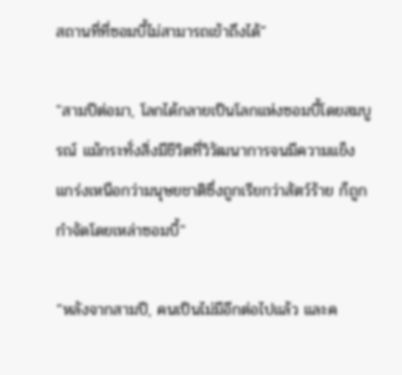สถานที่ที่ซอมบี้ไม่สามารถเข้าถึงได้”

"สามปีต่อมา, โลกได้กลายเป็นโลกแห่งซอมบี้โดยสมบูรณ์ แม้กระทั่งสิ่งมีชีวิตที่วิวัฒนาการจนมีความแข็งแกร่งเหนือกว่ามนุษยชาติซึ่งถูกเรียกว่าสัตว์ร้าย ก็ถูกกำจัดโดยเหล่าซอมบี้"

“หลังจากสามปี, คนเป็นไม่มีอีกต่อไปแล้ว เเละค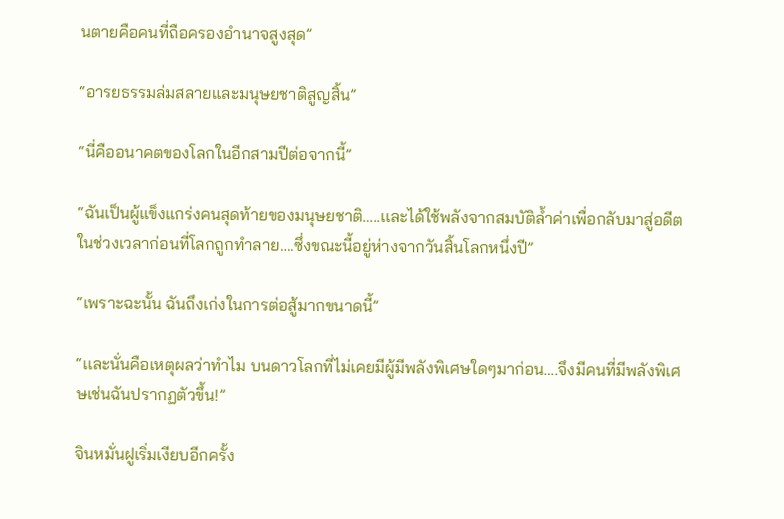นตายคือคนที่ถือครองอำนาจสูงสุด”

“อารยธรรมล่มสลายและมนุษยชาติสูญสิ้น”

“นี่คืออนาคตของโลกในอีกสามปีต่อจากนี้”

“ฉันเป็นผู้แข็งแกร่งคนสุดท้ายของมนุษยชาติ…..เเละได้ใช้พลังจากสมบัติล้ำค่าเพื่อกลับมาสู่อดีตในช่วงเวลาก่อนที่โลกถูกทำลาย….ซึ่งขณะนี้อยู่ห่างจากวันสิ้นโลกหนึ่งปี”

“เพราะฉะนั้น ฉันถึงเก่งในการต่อสู้มากขนาดนี้”

“เเละนั่นคือเหตุผลว่าทำไม บนดาวโลกที่ไม่เคยมีผู้มีพลังพิเศษใดๆมาก่อน….จึงมีคนที่มีพลังพิเศษเช่นฉันปรากฏตัวขึ้น!”

จินหมั่นฝูเริ่มเงียบอีกครั้ง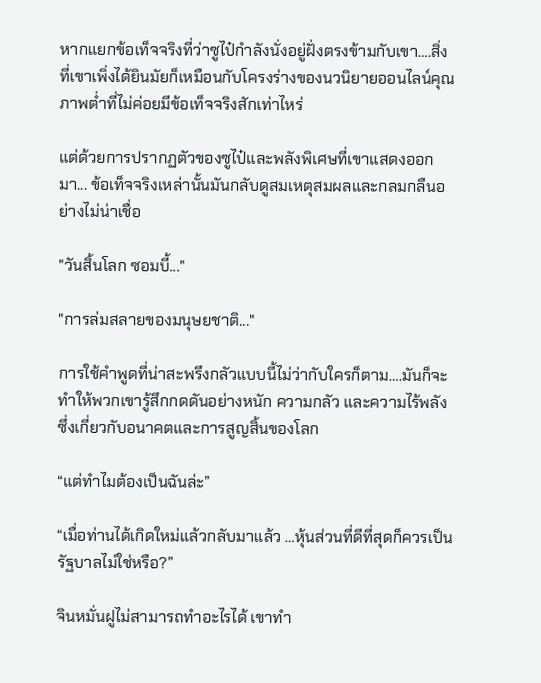หากแยกข้อเท็จจริงที่ว่าซูไป๋กำลังนั่งอยู่ฝั่งตรงข้ามกับเขา….สิ่งที่เขาเพิ่งได้ยินมัยก็เหมือนกับโครงร่างของนวนิยายออนไลน์คุณภาพต่ำที่ไม่ค่อยมีข้อเท็จจริงสักเท่าไหร่

แต่ด้วยการปรากฏตัวของซูไป๋และพลังพิเศษที่เขาแสดงออกมา... ข้อเท็จจริงเหล่านั้นมันกลับดูสมเหตุสมผลและกลมกลืนอย่างไม่น่าเชื่อ

"วันสิ้นโลก ซอมบี้..."

"การล่มสลายของมนุษยชาติ..."

การใช้คำพูดที่น่าสะพรึงกลัวแบบนี้ไม่ว่ากับใครก็ตาม….มันก็จะทำให้พวกเขารู้สึกกดดันอย่างหนัก ความกลัว และความไร้พลังซึ่งเกี่ยวกับอนาคตและการสูญสิ้นของโลก

“แต่ทำไมต้องเป็นฉันล่ะ”

“เมื่อท่านได้เกิดใหม่แล้วกลับมาแล้ว …หุ้นส่วนที่ดีที่สุดก็ควรเป็นรัฐบาลไม่ใช่หรือ?”

จินหมั่นฝูไม่สามารถทำอะไรได้ เขาทำ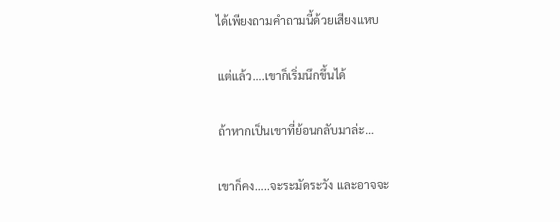ได้เพียงถามคำถามนี้ด้วยเสียงแหบ

แต่แล้ว….เขาก็เริ่มนึกขึ้นได้

ถ้าหากเป็นเขาที่ย้อนกลับมาล่ะ…

เขาก็คง…..จะระมัดระวัง และอาจจะ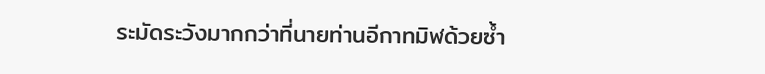ระมัดระวังมากกว่าที่นายท่านอีกาทมิฬด้วยซ้ำ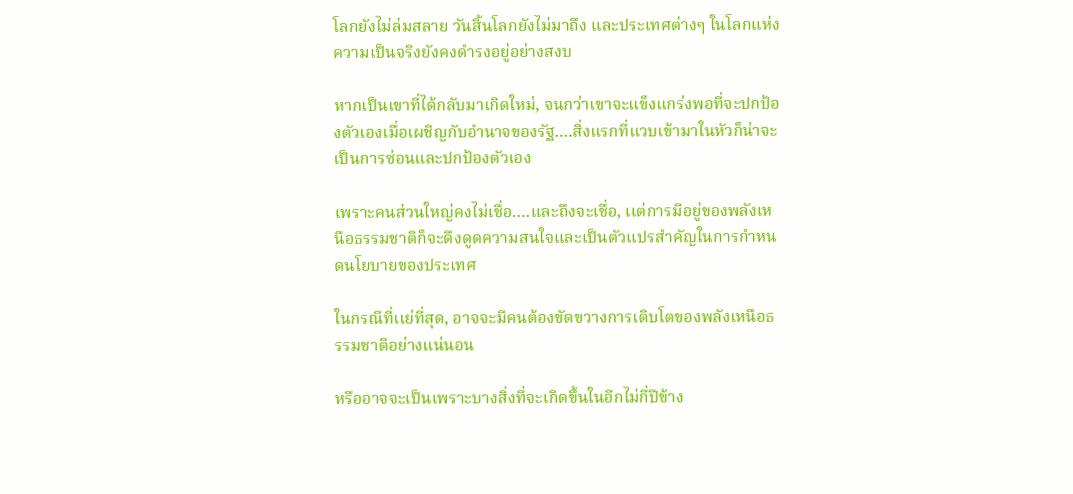โลกยังไม่ล่มสลาย วันสิ้นโลกยังไม่มาถึง และประเทศต่างๆ ในโลกแห่งความเป็นจริงยังคงดำรงอยู่อย่างสงบ

หากเป็นเขาที่ได้กลับมาเกิดใหม่, จนกว่าเขาจะแข็งแกร่งพอที่จะปกป้องตัวเองเมื่อเผชิญกับอำนาจของรัฐ….สิ่งแรกที่แวบเข้ามาในหัวก็น่าจะเป็นการซ่อนและปกป้องตัวเอง

เพราะคนส่วนใหญ่คงไม่เชื่อ….และถึงจะเชื่อ, เเต่การมีอยู่ของพลังเหนือธรรมชาติก็จะดึงดูดความสนใจและเป็นตัวแปรสำคัญในการกำหนดนโยบายของประเทศ

ในกรณีที่เเย่ที่สุด, อาจจะมีคนต้องขัดขวางการเติบโตของพลังเหนือธรรมชาติอย่างแน่นอน

หรืออาจจะเป็นเพราะบางสิ่งที่จะเกิดขึ้นในอีกไม่กี่ปีข้าง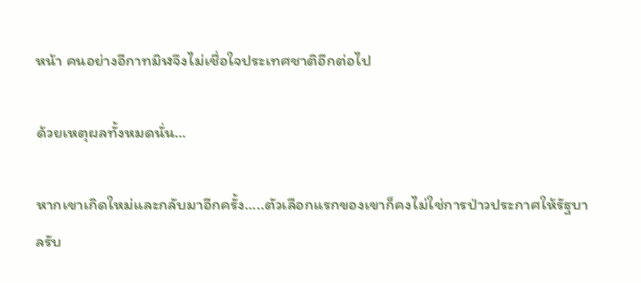หน้า คนอย่างอีกาทมิฬจึงไม่เชื่อใจประเทศชาติอีกต่อไป

ด้วยเหตุผลทั้งหมดนั่น…

หากเขาเกิดใหม่และกลับมาอีกครั้ง…..ตัวเลือกแรกของเขาก็คงไม่ใช่การป่าวประกาศให้รัฐบาลรับ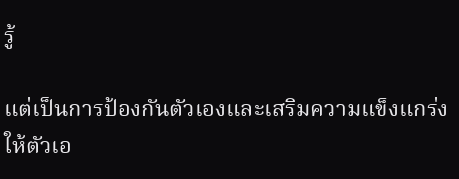รู้

แต่เป็นการป้องกันตัวเองและเสริมความแข็งแกร่งให้ตัวเอ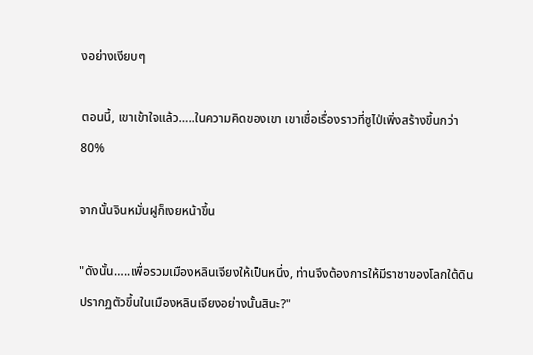งอย่างเงียบๆ

ตอนนี้, เขาเข้าใจแล้ว…..ในความคิดของเขา เขาเชื่อเรื่องราวที่ซูไป่เพิ่งสร้างขึ้นกว่า 80%

จากนั้นจินหมั่นฝูก็เงยหน้าขึ้น

"ดังนั้น…..เพื่อรวมเมืองหลินเจียงให้เป็นหนึ่ง, ท่านจึงต้องการให้มีราชาของโลกใต้ดินปรากฏตัวขึ้นในเมืองหลินเจียงอย่างนั้นสินะ?"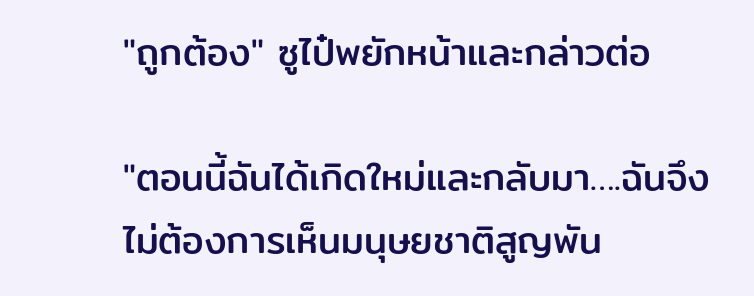"ถูกต้อง" ซูไป๋พยักหน้าและกล่าวต่อ

"ตอนนี้ฉันได้เกิดใหม่และกลับมา….ฉันจึงไม่ต้องการเห็นมนุษยชาติสูญพัน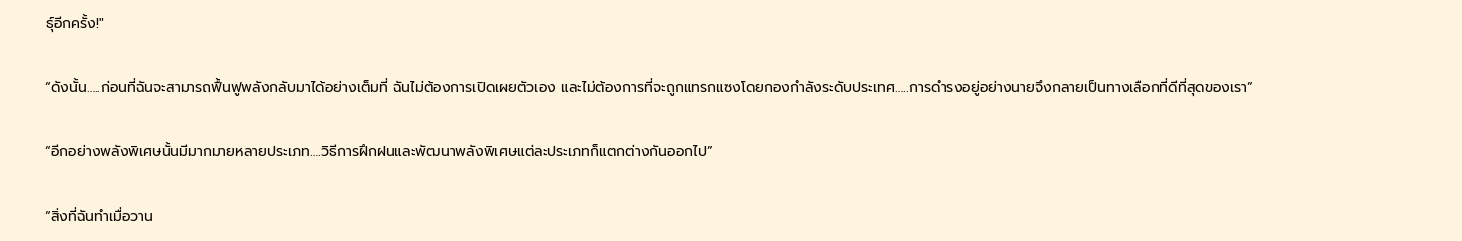ธุ์อีกครั้ง!"

“ดังนั้น…..ก่อนที่ฉันจะสามารถฟื้นฟูพลังกลับมาได้อย่างเต็มที่ ฉันไม่ต้องการเปิดเผยตัวเอง และไม่ต้องการที่จะถูกแทรกแซงโดยกองกำลังระดับประเทศ…..การดำรงอยู่อย่างนายจึงกลายเป็นทางเลือกที่ดีที่สุดของเรา”

“อีกอย่างพลังพิเศษนั้นมีมากมายหลายประเภท….วิธีการฝึกฝนและพัฒนาพลังพิเศษแต่ละประเภทก็แตกต่างกันออกไป”

“สิ่งที่ฉันทำเมื่อวาน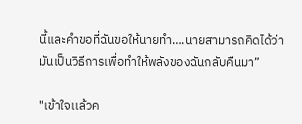นี้และคำขอที่ฉันขอให้นายทำ….นายสามารถคิดได้ว่ามันเป็นวิธีการเพื่อทำให้พลังของฉันกลับคืนมา”

"เข้าใจเเล้วค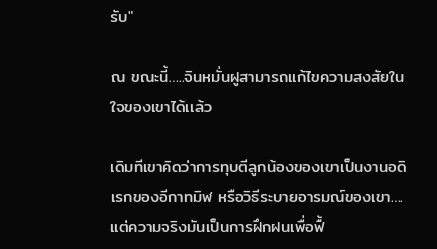รับ"

ณ ขณะนี้…..จินหมั่นฝูสามารถแก้ไขความสงสัยในใจของเขาได้เเล้ว

เดิมทีเขาคิดว่าการทุบตีลูกน้องของเขาเป็นงานอดิเรกของอีกาทมิฬ หรือวิธีระบายอารมณ์ของเขา….แต่ความจริงมันเป็นการฝึกฝนเพื่อฟื้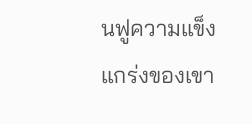นฟูความแข็งแกร่งของเขา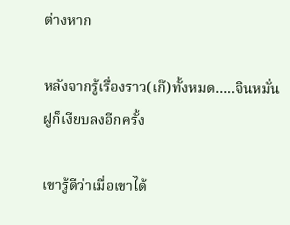ต่างหาก

หลังจากรู้เรื่องราว(เก๊)ทั้งหมด…..จินหมั่นฝูก็เงียบลงอีกครั้ง

เขารู้ดีว่าเมื่อเขาได้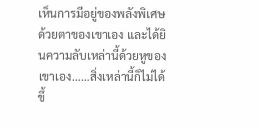เห็นการมีอยู่ของพลังพิเศษด้วยตาของเขาเอง และได้ยินความลับเหล่านี้ด้วยหูของเขาเอง……สิ่งเหล่านี้ก็ไม่ได้ขึ้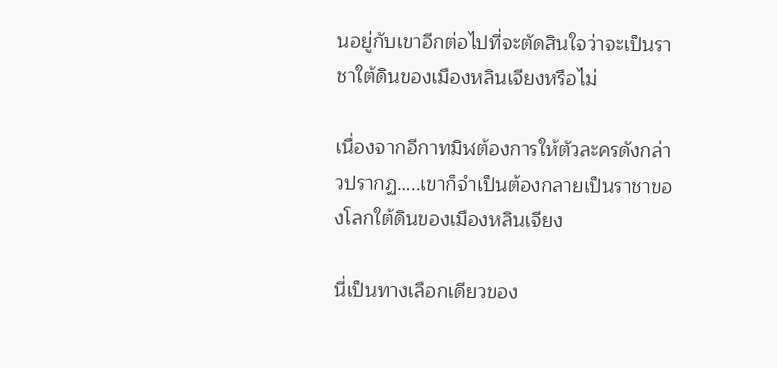นอยู่กับเขาอีกต่อไปที่จะตัดสินใจว่าจะเป็นราชาใต้ดินของเมืองหลินเจียงหรือไม่

เนื่องจากอีกาทมิฬต้องการให้ตัวละครดังกล่าวปรากฏ…..เขาก็จำเป็นต้องกลายเป็นราชาของโลกใต้ดินของเมืองหลินเจียง

นี่เป็นทางเลือกเดียวของ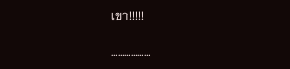เขา!!!!!

………………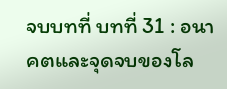จบบทที่ บทที่ 31 : อนาคตและจุดจบของโล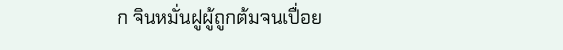ก จินหมั่นฝูผู้ถูกต้มจนเปื่อย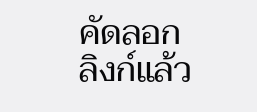คัดลอกลิงก์แล้ว